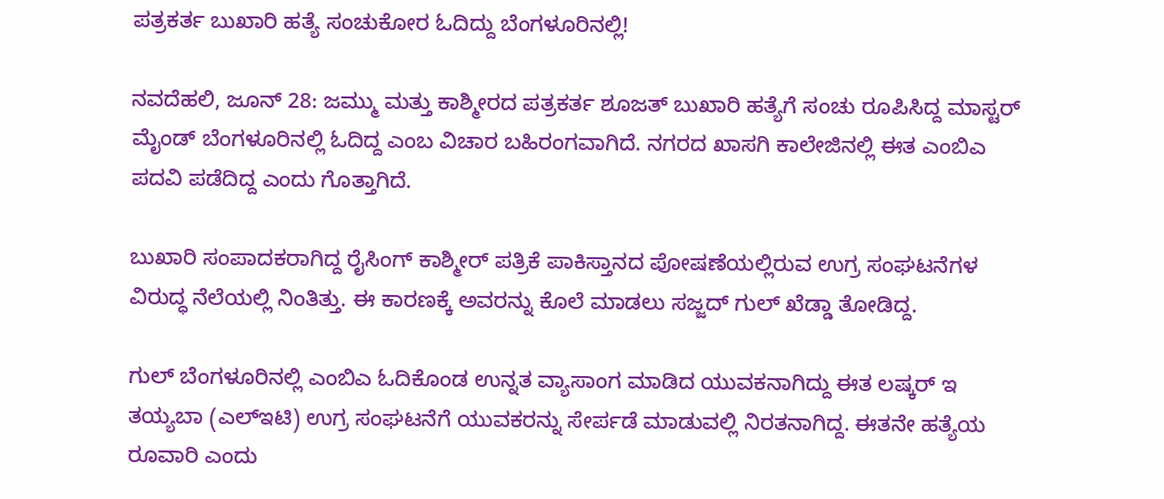ಪತ್ರಕರ್ತ ಬುಖಾರಿ ಹತ್ಯೆ ಸಂಚುಕೋರ ಓದಿದ್ದು ಬೆಂಗಳೂರಿನಲ್ಲಿ!

ನವದೆಹಲಿ, ಜೂನ್ 28: ಜಮ್ಮು ಮತ್ತು ಕಾಶ್ಮೀರದ ಪತ್ರಕರ್ತ ಶೂಜತ್ ಬುಖಾರಿ ಹತ್ಯೆಗೆ ಸಂಚು ರೂಪಿಸಿದ್ದ ಮಾಸ್ಟರ್ ಮೈಂಡ್ ಬೆಂಗಳೂರಿನಲ್ಲಿ ಓದಿದ್ದ ಎಂಬ ವಿಚಾರ ಬಹಿರಂಗವಾಗಿದೆ. ನಗರದ ಖಾಸಗಿ ಕಾಲೇಜಿನಲ್ಲಿ ಈತ ಎಂಬಿಎ ಪದವಿ ಪಡೆದಿದ್ದ ಎಂದು ಗೊತ್ತಾಗಿದೆ.

ಬುಖಾರಿ ಸಂಪಾದಕರಾಗಿದ್ದ ರೈಸಿಂಗ್‌ ಕಾಶ್ಮೀರ್ ಪತ್ರಿಕೆ ಪಾಕಿಸ್ತಾನದ ಪೋಷಣೆಯಲ್ಲಿರುವ ಉಗ್ರ ಸಂಘಟನೆಗಳ ವಿರುದ್ಧ ನೆಲೆಯಲ್ಲಿ ನಿಂತಿತ್ತು. ಈ ಕಾರಣಕ್ಕೆ ಅವರನ್ನು ಕೊಲೆ ಮಾಡಲು ಸಜ್ಜದ್‌ ಗುಲ್‌ ಖೆಡ್ಡಾ ತೋಡಿದ್ದ.

ಗುಲ್ ಬೆಂಗಳೂರಿನಲ್ಲಿ ಎಂಬಿಎ ಓದಿಕೊಂಡ ಉನ್ನತ ವ್ಯಾಸಾಂಗ ಮಾಡಿದ ಯುವಕನಾಗಿದ್ದು ಈತ ಲಷ್ಕರ್ ಇ ತಯ್ಯಬಾ (ಎಲ್ಇಟಿ) ಉಗ್ರ ಸಂಘಟನೆಗೆ ಯುವಕರನ್ನು ಸೇರ್ಪಡೆ ಮಾಡುವಲ್ಲಿ ನಿರತನಾಗಿದ್ದ. ಈತನೇ ಹತ್ಯೆಯ ರೂವಾರಿ ಎಂದು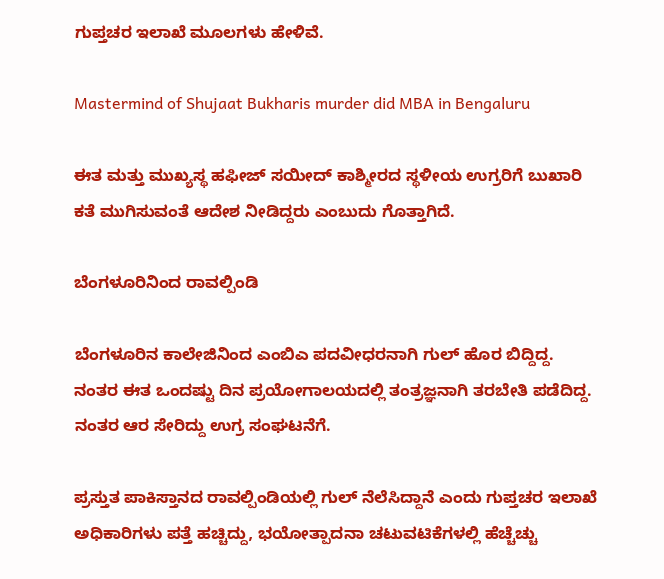ಗುಪ್ತಚರ ಇಲಾಖೆ ಮೂಲಗಳು ಹೇಳಿವೆ.

Mastermind of Shujaat Bukharis murder did MBA in Bengaluru

ಈತ ಮತ್ತು ಮುಖ್ಯಸ್ಥ ಹಫೀಜ್‌ ಸಯೀದ್‌ ಕಾಶ್ಮೀರದ ಸ್ಥಳೀಯ ಉಗ್ರರಿಗೆ ಬುಖಾರಿ ಕತೆ ಮುಗಿಸುವಂತೆ ಆದೇಶ ನೀಡಿದ್ದರು ಎಂಬುದು ಗೊತ್ತಾಗಿದೆ.

ಬೆಂಗಳೂರಿನಿಂದ ರಾವಲ್ಪಿಂಡಿ

ಬೆಂಗಳೂರಿನ ಕಾಲೇಜಿನಿಂದ ಎಂಬಿಎ ಪದವೀಧರನಾಗಿ ಗುಲ್ ಹೊರ ಬಿದ್ದಿದ್ದ. ನಂತರ ಈತ ಒಂದಷ್ಟು ದಿನ ಪ್ರಯೋಗಾಲಯದಲ್ಲಿ ತಂತ್ರಜ್ಞನಾಗಿ ತರಬೇತಿ ಪಡೆದಿದ್ದ. ನಂತರ ಆರ ಸೇರಿದ್ದು ಉಗ್ರ ಸಂಘಟನೆಗೆ.

ಪ್ರಸ್ತುತ ಪಾಕಿಸ್ತಾನದ ರಾವಲ್ಪಿಂಡಿಯಲ್ಲಿ ಗುಲ್ ನೆಲೆಸಿದ್ದಾನೆ ಎಂದು ಗುಪ್ತಚರ ಇಲಾಖೆ ಅಧಿಕಾರಿಗಳು ಪತ್ತೆ ಹಚ್ಚಿದ್ದು, ಭಯೋತ್ಪಾದನಾ ಚಟುವಟಿಕೆಗಳಲ್ಲಿ ಹೆಚ್ಚೆಚ್ಚು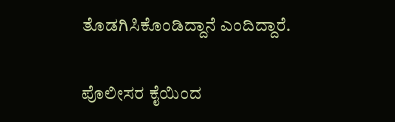ತೊಡಗಿಸಿಕೊಂಡಿದ್ದಾನೆ ಎಂದಿದ್ದಾರೆ.

ಪೊಲೀಸರ ಕೈಯಿಂದ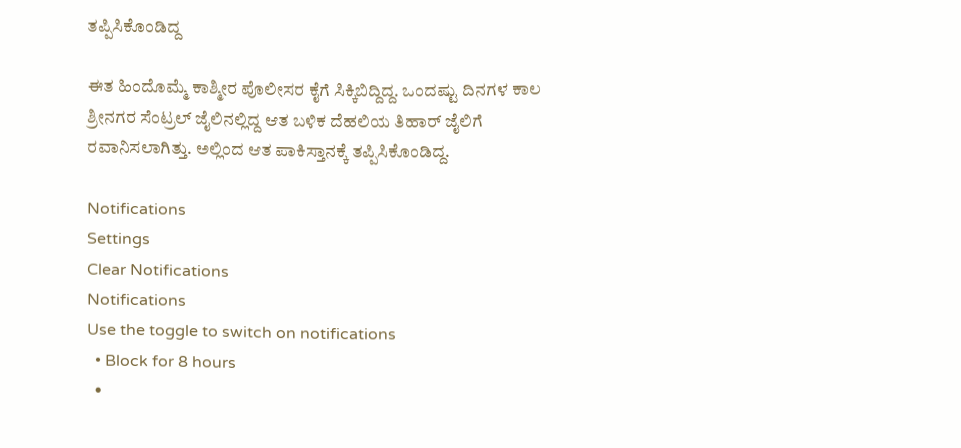ತಪ್ಪಿಸಿಕೊಂಡಿದ್ದ

ಈತ ಹಿಂದೊಮ್ಮೆ ಕಾಶ್ಮೀರ ಪೊಲೀಸರ ಕೈಗೆ ಸಿಕ್ಕಿಬಿದ್ದಿದ್ದ. ಒಂದಷ್ಟು ದಿನಗಳ ಕಾಲ ಶ್ರೀನಗರ ಸೆಂಟ್ರಲ್‌ ಜೈಲಿನಲ್ಲಿದ್ದ ಆತ ಬಳಿಕ ದೆಹಲಿಯ ತಿಹಾರ್‌ ಜೈಲಿಗೆ ರವಾನಿಸಲಾಗಿತ್ತು. ಅಲ್ಲಿಂದ ಆತ ಪಾಕಿಸ್ತಾನಕ್ಕೆ ತಪ್ಪಿಸಿಕೊಂಡಿದ್ದ.

Notifications
Settings
Clear Notifications
Notifications
Use the toggle to switch on notifications
  • Block for 8 hours
  •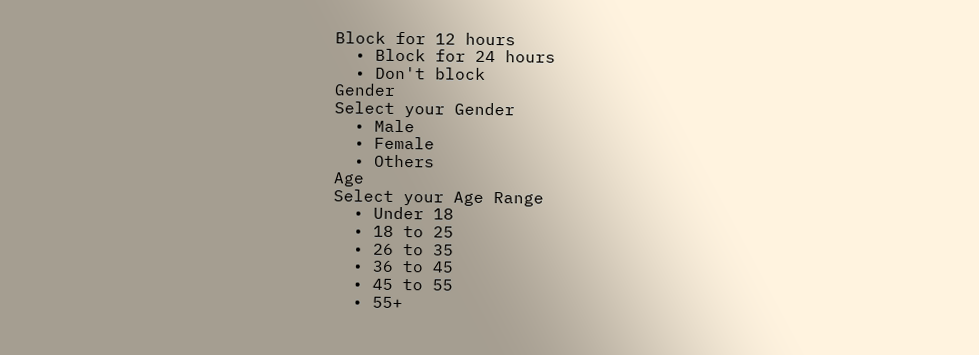Block for 12 hours
  • Block for 24 hours
  • Don't block
Gender
Select your Gender
  • Male
  • Female
  • Others
Age
Select your Age Range
  • Under 18
  • 18 to 25
  • 26 to 35
  • 36 to 45
  • 45 to 55
  • 55+